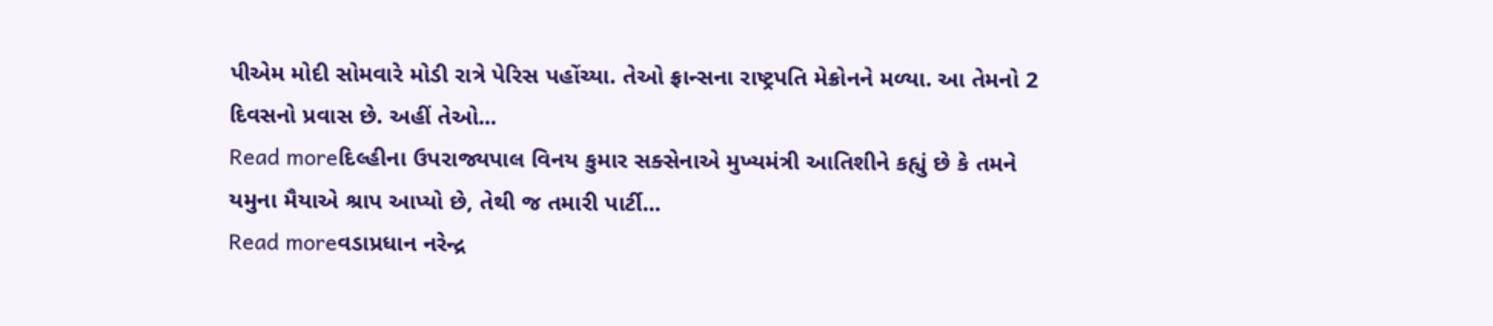પીએમ મોદી સોમવારે મોડી રાત્રે પેરિસ પહોંચ્યા. તેઓ ફ્રાન્સના રાષ્ટ્રપતિ મેક્રોનને મળ્યા. આ તેમનો 2 દિવસનો પ્રવાસ છે. અહીં તેઓ...
Read moreદિલ્હીના ઉપરાજ્યપાલ વિનય કુમાર સક્સેનાએ મુખ્યમંત્રી આતિશીને કહ્યું છે કે તમને યમુના મૈયાએ શ્રાપ આપ્યો છે, તેથી જ તમારી પાર્ટી...
Read moreવડાપ્રધાન નરેન્દ્ર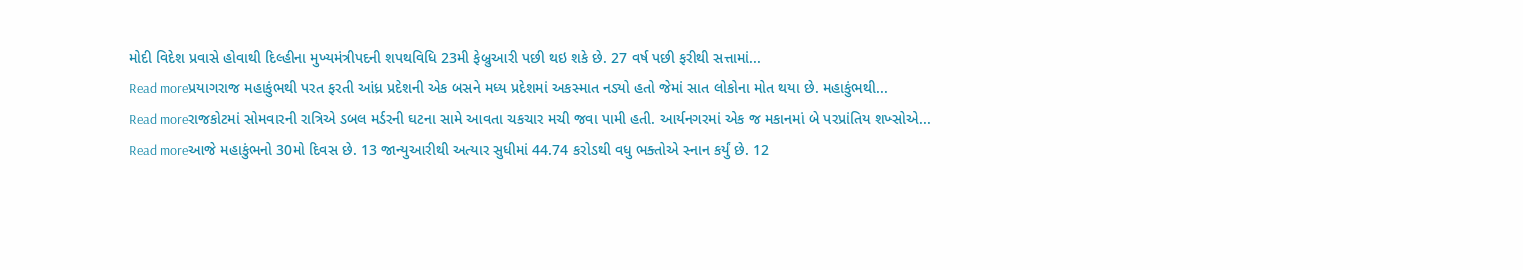મોદી વિદેશ પ્રવાસે હોવાથી દિલ્હીના મુખ્યમંત્રીપદની શપથવિધિ 23મી ફેબ્રુઆરી પછી થઇ શકે છે. 27 વર્ષ પછી ફરીથી સત્તામાં...
Read moreપ્રયાગરાજ મહાકુંભથી પરત ફરતી આંધ્ર પ્રદેશની એક બસને મધ્ય પ્રદેશમાં અકસ્માત નડ્યો હતો જેમાં સાત લોકોના મોત થયા છે. મહાકુંભથી...
Read moreરાજકોટમાં સોમવારની રાત્રિએ ડબલ મર્ડરની ઘટના સામે આવતા ચકચાર મચી જવા પામી હતી. આર્યનગરમાં એક જ મકાનમાં બે પરપ્રાંતિય શખ્સોએ...
Read moreઆજે મહાકુંભનો 30મો દિવસ છે. 13 જાન્યુઆરીથી અત્યાર સુધીમાં 44.74 કરોડથી વધુ ભક્તોએ સ્નાન કર્યું છે. 12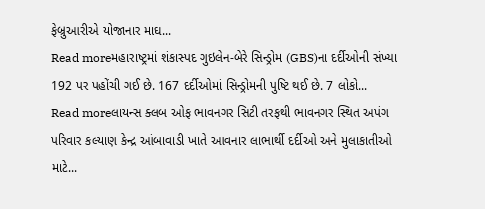ફેબ્રુઆરીએ યોજાનાર માઘ...
Read moreમહારાષ્ટ્રમાં શંકાસ્પદ ગુઇલેન-બેરે સિન્ડ્રોમ (GBS)ના દર્દીઓની સંખ્યા 192 પર પહોંચી ગઈ છે. 167 દર્દીઓમાં સિન્ડ્રોમની પુષ્ટિ થઈ છે. 7 લોકો...
Read moreલાયન્સ ક્લબ ઓફ ભાવનગર સિટી તરફથી ભાવનગર સ્થિત અપંગ પરિવાર કલ્યાણ કેન્દ્ર આંબાવાડી ખાતે આવનાર લાભાર્થી દર્દીઓ અને મુલાકાતીઓ માટે...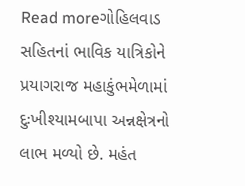Read moreગોહિલવાડ સહિતનાં ભાવિક યાત્રિકોને પ્રયાગરાજ મહાકુંભમેળામાં દુઃખીશ્યામબાપા અન્નક્ષેત્રનો લાભ મળ્યો છે. મહંત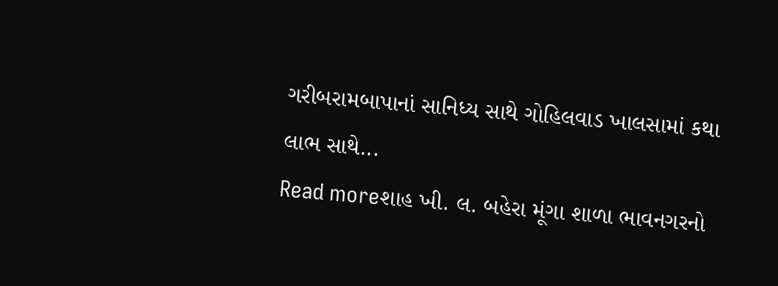ગરીબરામબાપાનાં સાનિધ્ય સાથે ગોહિલવાડ ખાલસામાં કથા લાભ સાથે...
Read moreશાહ ખી. લ. બહેરા મૂંગા શાળા ભાવનગરનો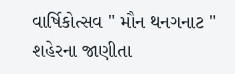વાર્ષિકોત્સવ " મૌન થનગનાટ " શહેરના જાણીતા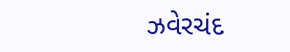ઝવેરચંદ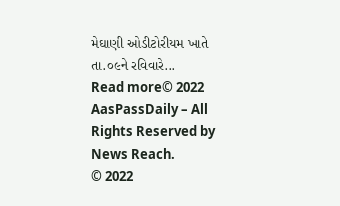મેઘાણી ઓડીટોરીયમ ખાતે તા.૦૯ને રવિવારે...
Read more© 2022 AasPassDaily – All Rights Reserved by News Reach.
© 2022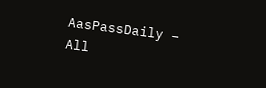AasPassDaily – All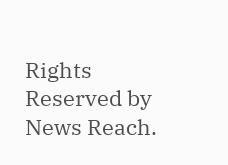Rights Reserved by News Reach.